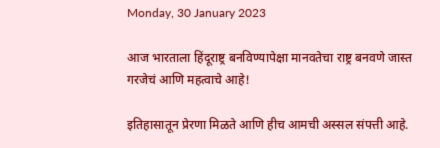Monday, 30 January 2023

आज भारताला हिंदूराष्ट्र बनविण्यापेक्षा मानवतेचा राष्ट्र बनवणे जास्त गरजेचं आणि महत्वाचे आहे!

इतिहासातून प्रेरणा मिळते आणि हीच आमची अस्सल संपत्ती आहे.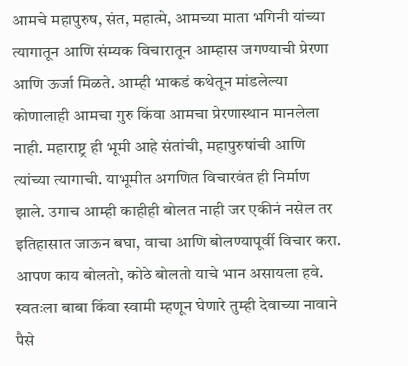आमचे महापुरुष, संत, महात्मे, आमच्या माता भगिनी यांच्या त्यागातून आणि संम्यक विचारातून आम्हास जगण्याची प्रेरणा आणि ऊर्जा मिळते. आम्ही भाकडं कथेतून मांडलेल्या कोणालाही आमचा गुरु किंवा आमचा प्रेरणास्थान मानलेला नाही. महाराष्ट्र ही भूमी आहे संतांची, महापुरुषांची आणि त्यांच्या त्यागाची. याभूमीत अगणित विचारवंत ही निर्माण झाले. उगाच आम्ही काहीही बोलत नाही जर एकीनं नसेल तर इतिहासात जाऊन बघा, वाचा आणि बोलण्यापूर्वी विचार करा.
आपण काय बोलतो, कोठे बोलतो याचे भान असायला हवे. स्वतःला बाबा किंवा स्वामी म्हणून घेणारे तुम्ही देवाच्या नावाने पैसे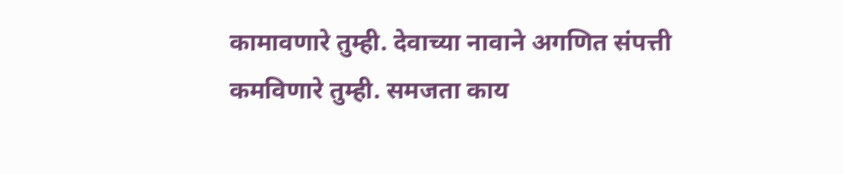कामावणारे तुम्ही. देवाच्या नावाने अगणित संपत्ती कमविणारे तुम्ही. समजता काय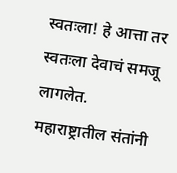स्वतःला! हे आत्ता तर स्वतःला देवाचं समजू लागलेत.
महाराष्ट्रातील संतांनी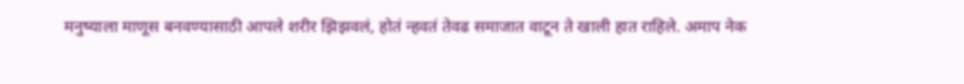मनुष्याला माणूस बनवण्यासाठी आपले शरीर झिझवलं, होतं न्हवतं तेवढ समाजात वाटून ते खाली हात राहिले. अमाप नेक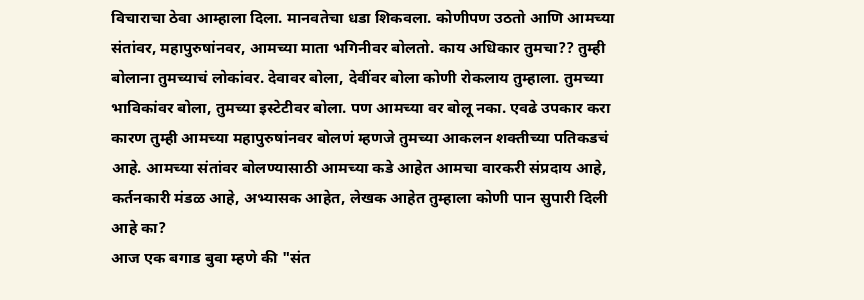विचाराचा ठेवा आम्हाला दिला. मानवतेचा धडा शिकवला. कोणीपण उठतो आणि आमच्या संतांवर, महापुरुषांनवर, आमच्या माता भगिनीवर बोलतो. काय अधिकार तुमचा?? तुम्ही बोलाना तुमच्याचं लोकांवर. देवावर बोला, देवींवर बोला कोणी रोकलाय तुम्हाला. तुमच्या भाविकांवर बोला, तुमच्या इस्टेटीवर बोला. पण आमच्या वर बोलू नका. एवढे उपकार करा कारण तुम्ही आमच्या महापुरुषांनवर बोलणं म्हणजे तुमच्या आकलन शक्तीच्या पतिकडचं आहे. आमच्या संतांवर बोलण्यासाठी आमच्या कडे आहेत आमचा वारकरी संप्रदाय आहे, कर्तनकारी मंडळ आहे, अभ्यासक आहेत, लेखक आहेत तुम्हाला कोणी पान सुपारी दिली आहे का?
आज एक बगाड बुवा म्हणे की "संत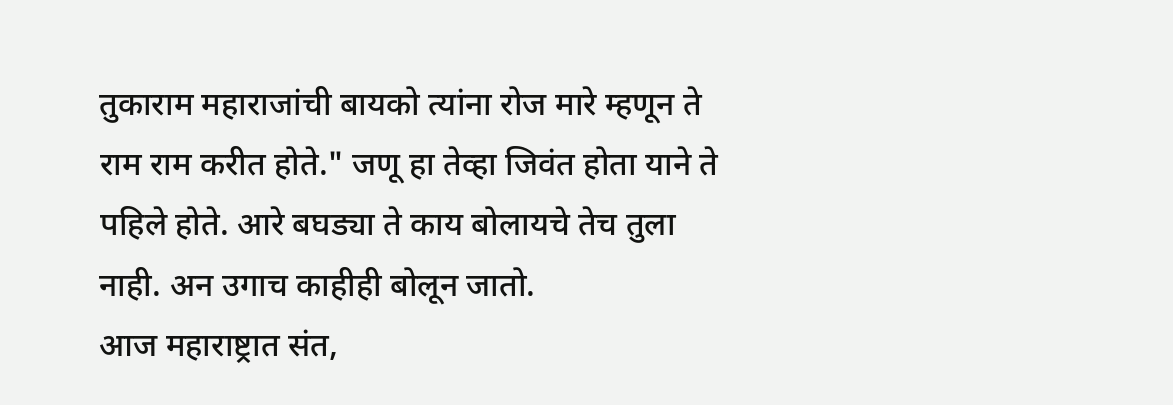तुकाराम महाराजांची बायको त्यांना रोज मारे म्हणून ते राम राम करीत होते." जणू हा तेव्हा जिवंत होता याने ते पहिले होते. आरे बघड्या ते काय बोलायचे तेच तुला नाही. अन उगाच काहीही बोलून जातो.
आज महाराष्ट्रात संत,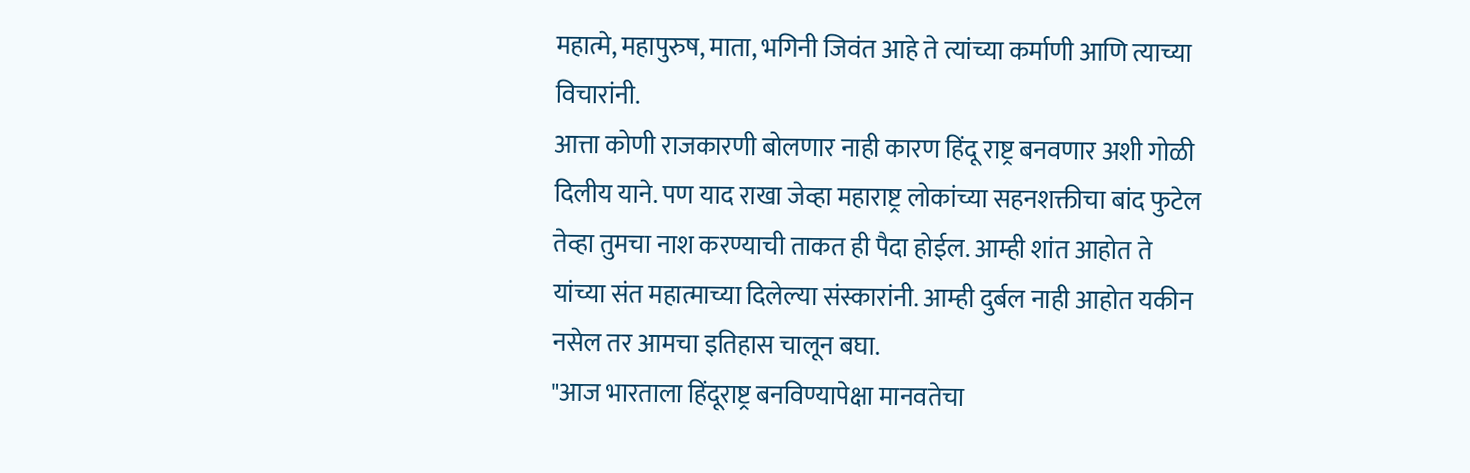महात्मे, महापुरुष, माता, भगिनी जिवंत आहे ते त्यांच्या कर्माणी आणि त्याच्या विचारांनी.
आत्ता कोणी राजकारणी बोलणार नाही कारण हिंदू राष्ट्र बनवणार अशी गोळी दिलीय याने. पण याद राखा जेव्हा महाराष्ट्र लोकांच्या सहनशक्तीचा बांद फुटेल तेव्हा तुमचा नाश करण्याची ताकत ही पैदा होईल. आम्ही शांत आहोत ते यांच्या संत महात्माच्या दिलेल्या संस्कारांनी. आम्ही दुर्बल नाही आहोत यकीन नसेल तर आमचा इतिहास चालून बघा.
"आज भारताला हिंदूराष्ट्र बनविण्यापेक्षा मानवतेचा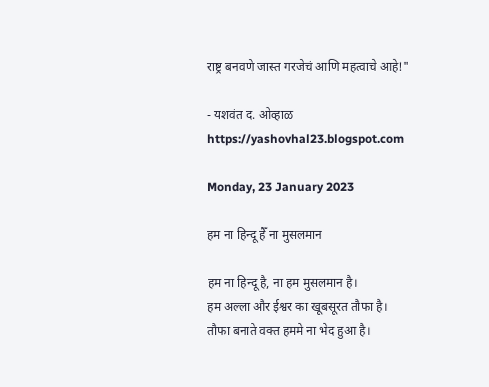राष्ट्र बनवणे जास्त गरजेचं आणि महत्वाचे आहे!"

- यशवंत द. ओव्हाळ
https://yashovhal23.blogspot.com

Monday, 23 January 2023

हम ना हिन्दू हैँ ना मुसलमान

हम ना हिन्दू है, ना हम मुसलमान है।
हम अल्ला और ईश्वर का खूबसूरत तौफा है।
तौफा बनाते वक्त हममे ना भेद हुआ है।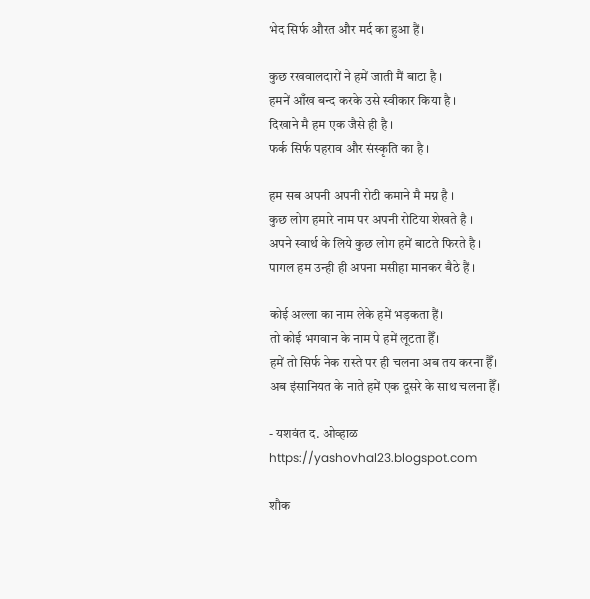भेद सिर्फ औरत और मर्द का हुआ हैं।

कुछ रखवालदारों ने हमें जाती मैं बाटा है ।
हमनें आँख बन्द करके उसे स्वीकार किया है ।
दिखाने मै हम एक जैसे ही है ।
फर्क सिर्फ पहराव और संस्कृति का है ।

हम सब अपनी अपनी रोटी कमाने मै मग्न है ।
कुछ लोग हमारे नाम पर अपनी रोटिया शेखते है ।
अपने स्वार्थ के लिये कुछ लोग हमें बाटते फिरते है ।
पागल हम उन्ही ही अपना मसीहा मानकर बैठे हैं ।

कोई अल्ला का नाम लेके हमें भड़कता हैं।
तो कोई भगवान के नाम पे हमें लूटता हैँ।
हमें तो सिर्फ नेक रास्ते पर ही चलना अब तय करना हैँ।
अब इंसानियत के नाते हमें एक दूसरे के साथ चलना हैँ।

- यशवंत द. ओव्हाळ
https://yashovhal23.blogspot.com

शौक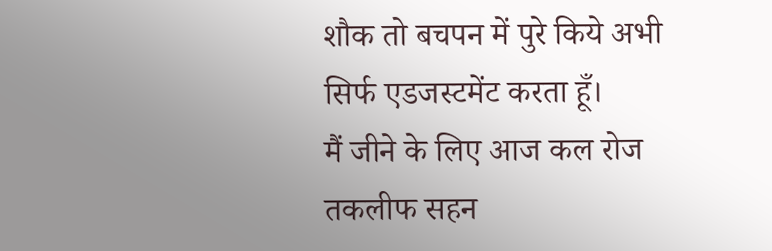शौक तो बचपन में पुरे किये अभी सिर्फ एडजस्टमेंट करता हूँ।
मैं जीने के लिए आज कल रोज तकलीफ सहन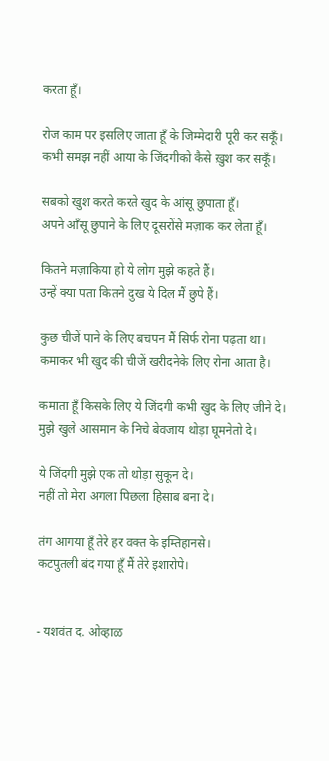करता हूँ।

रोज काम पर इसलिए जाता हूँ के जिम्मेदारी पूरी कर सकूँ।
कभी समझ नहीं आया के जिंदगीको कैसे ख़ुश कर सकूँ।

सबको खुश करते करते खुद के आंसू छुपाता हूँ।
अपने आँसू छुपाने के लिए दूसरोंसे मज़ाक कर लेता हूँ।

कितने मज़ाकिया हो ये लोग मुझे कहते हैं।
उन्हें क्या पता कितने दुख ये दिल मैं छुपे हैं।

कुछ चीजें पाने के लिए बचपन मैं सिर्फ रोना पढ़ता था।
कमाकर भी खुद की चीजें खरीदनेके लिए रोना आता है।

कमाता हूँ किसके लिए ये जिंदगी कभी खुद के लिए जीने दे।
मुझे खुले आसमान के निचे बेवजाय थोड़ा घूमनेतो दे।

ये जिंदगी मुझे एक तो थोड़ा सुकून दे।
नहीं तो मेरा अगला पिछला हिसाब बना दे।

तंग आगया हूँ तेरे हर वक्त के इम्तिहानसे।
कटपुतली बंद गया हूँ मैं तेरे इशारोपे।


- यशवंत द. ओव्हाळ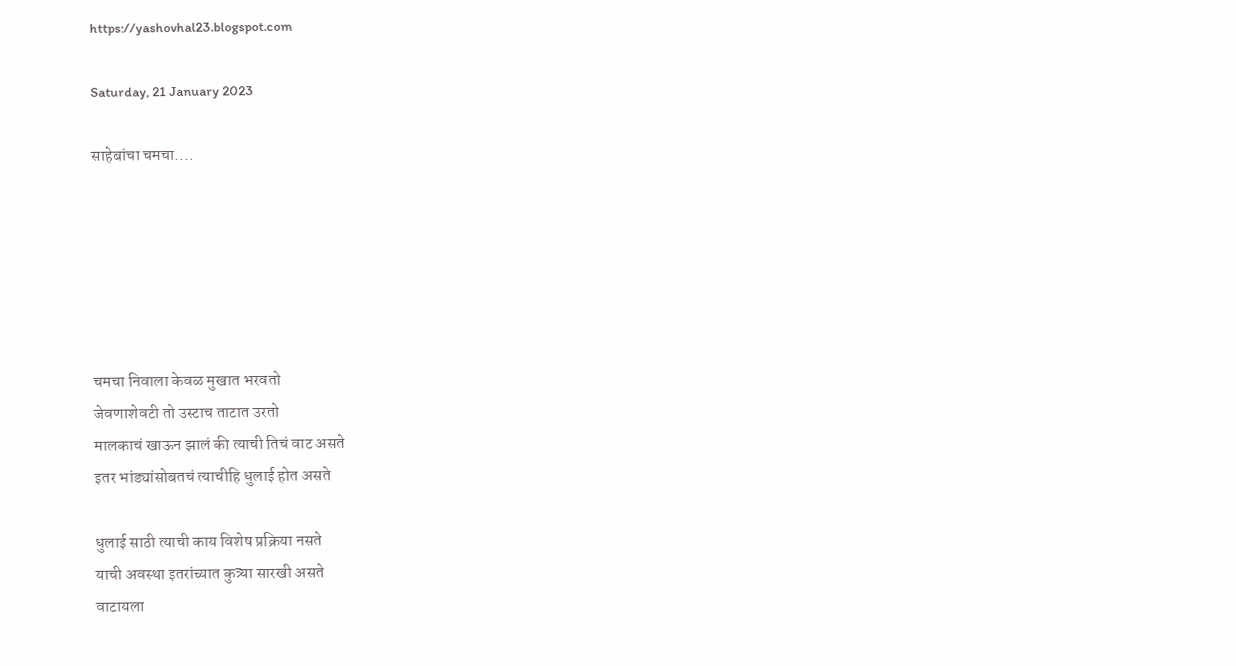https://yashovhal23.blogspot.com

Saturday, 21 January 2023

साहेबांचा चमचा....






चमचा निवाला केवळ मुखात भरवतो
जेवणाशेवटी तो उस्टाच ताटात उरतो
मालकाचं खाऊन झालं की त्याची तिचं वाट असते
इतर भांड्यांसोबतचं त्याचीहि धुलाई होत असते

धुलाई साठी त्याची काय विशेष प्रक्रिया नसते
याची अवस्था इतरांच्यात कुत्र्या सारखी असते
वाटायला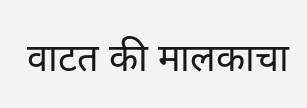वाटत की मालकाचा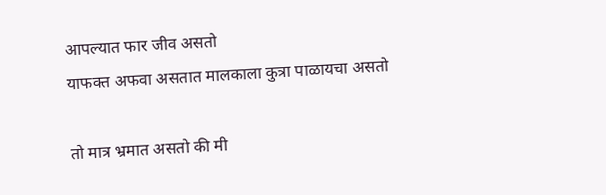आपल्यात फार जीव असतो
याफक्त अफवा असतात मालकाला कुत्रा पाळायचा असतो

तो मात्र भ्रमात असतो की मी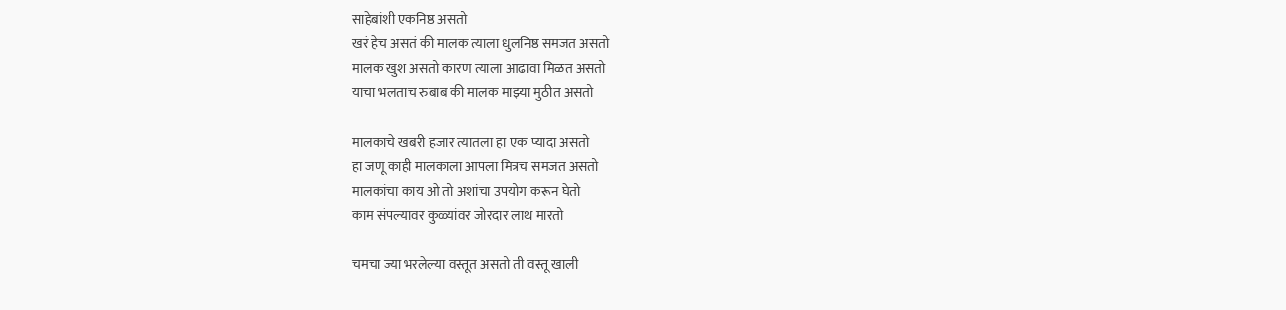साहेबांशी एकनिष्ठ असतो
खरं हेच असतं की मालक त्याला धुलनिष्ठ समजत असतो
मालक खुश असतो कारण त्याला आढावा मिळत असतो
याचा भलताच रुबाब की मालक माझ्या मुठीत असतो

मालकाचे खबरी हजार त्यातला हा एक प्यादा असतो
हा जणू काही मालकाला आपला मित्रच समजत असतो
मालकांचा काय ओ तो अशांचा उपयोग करून घेतो
काम संपल्यावर कुळ्यांवर जोरदार लाथ मारतो

चमचा ज्या भरलेल्या वस्तूत असतो ती वस्तू खाली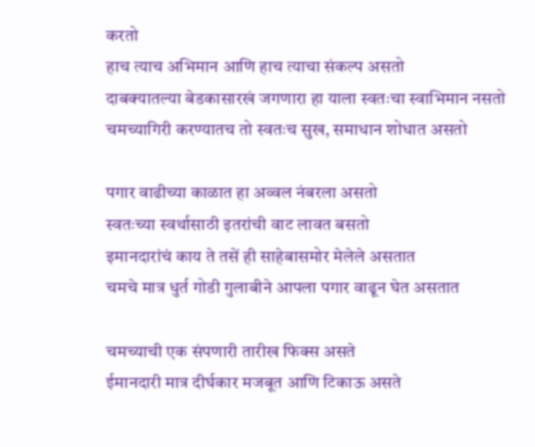करतो
हाच त्याच अभिमान आणि हाच त्याचा संकल्प असतो
दाबक्यातल्या बेडकासारखं जगणारा हा याला स्वतःचा स्वाभिमान नसतो
चमच्यागिरी करण्यातच तो स्वतःच सुख, समाधान शोधात असतो

पगार वाढीच्या काळात हा अव्वल नंबरला असतो
स्वतःच्या स्वर्थासाठी इतरांची वाट लावत बसतो
इमानदारांचं काय ते तसें ही साहेबासमोर मेलेले असतात
चमचे मात्र धुर्त गोडी गुलाबीने आपला पगार वाढून घेत असतात

चमच्याची एक संपणारी तारीख फिक्स असते
ईमानदारी मात्र दीर्घकार मजबूत आणि टिकाऊ असते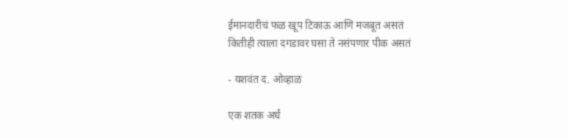ईमानदारीचं फळ खूप टिकाऊ आणि मजबूत असतं
कितीही त्याला दगडावर घसा ते नसंपणार पीक असतं

- यशवंत द. ओव्हाळ

एक शतक अर्धं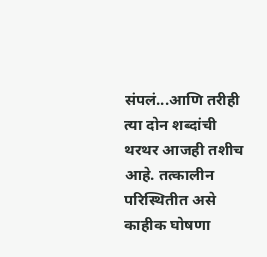संपलं...आणि तरीही त्या दोन शब्दांची थरथर आजही तशीच आहे. तत्कालीन परिस्थितीत असे काहीक घोषणा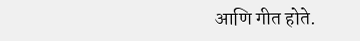आणि गीत होते.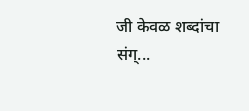जी केवळ शब्दांचा संग्...